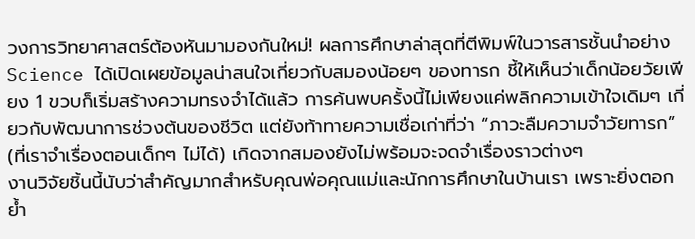วงการวิทยาศาสตร์ต้องหันมามองกันใหม่! ผลการศึกษาล่าสุดที่ตีพิมพ์ในวารสารชั้นนำอย่าง Science ได้เปิดเผยข้อมูลน่าสนใจเกี่ยวกับสมองน้อยๆ ของทารก ชี้ให้เห็นว่าเด็กน้อยวัยเพียง 1 ขวบก็เริ่มสร้างความทรงจำได้แล้ว การค้นพบครั้งนี้ไม่เพียงแค่พลิกความเข้าใจเดิมๆ เกี่ยวกับพัฒนาการช่วงต้นของชีวิต แต่ยังท้าทายความเชื่อเก่าที่ว่า “ภาวะลืมความจำวัยทารก” (ที่เราจำเรื่องตอนเด็กๆ ไม่ได้) เกิดจากสมองยังไม่พร้อมจะจดจำเรื่องราวต่างๆ
งานวิจัยชิ้นนี้นับว่าสำคัญมากสำหรับคุณพ่อคุณแม่และนักการศึกษาในบ้านเรา เพราะยิ่งตอกย้ำ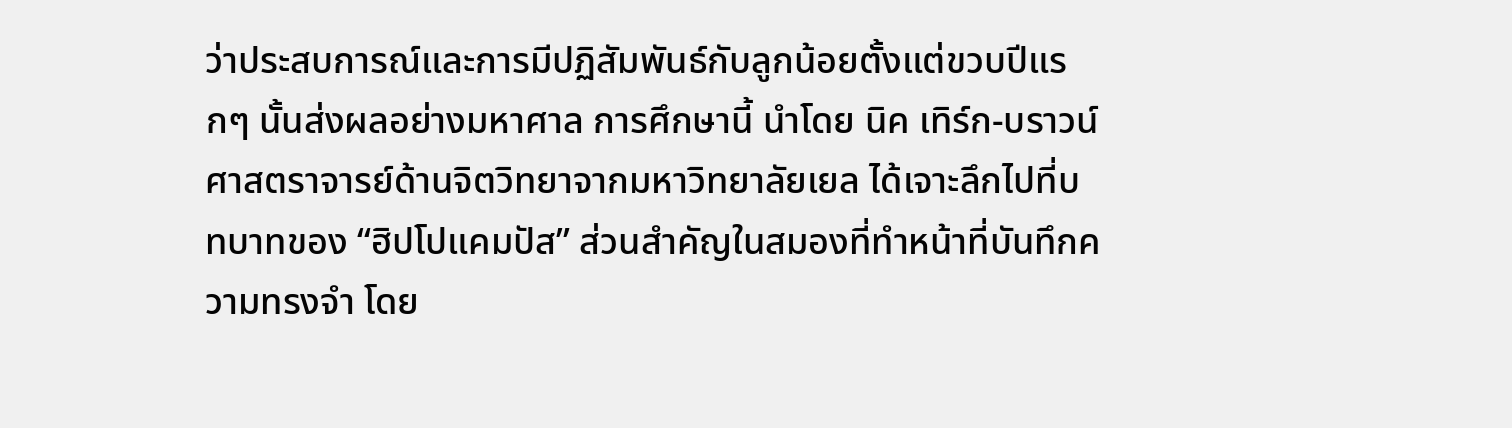ว่าประสบการณ์และการมีปฏิสัมพันธ์กับลูกน้อยตั้งแต่ขวบปีแรกๆ นั้นส่งผลอย่างมหาศาล การศึกษานี้ นำโดย นิค เทิร์ก-บราวน์ ศาสตราจารย์ด้านจิตวิทยาจากมหาวิทยาลัยเยล ได้เจาะลึกไปที่บทบาทของ “ฮิปโปแคมปัส” ส่วนสำคัญในสมองที่ทำหน้าที่บันทึกความทรงจำ โดย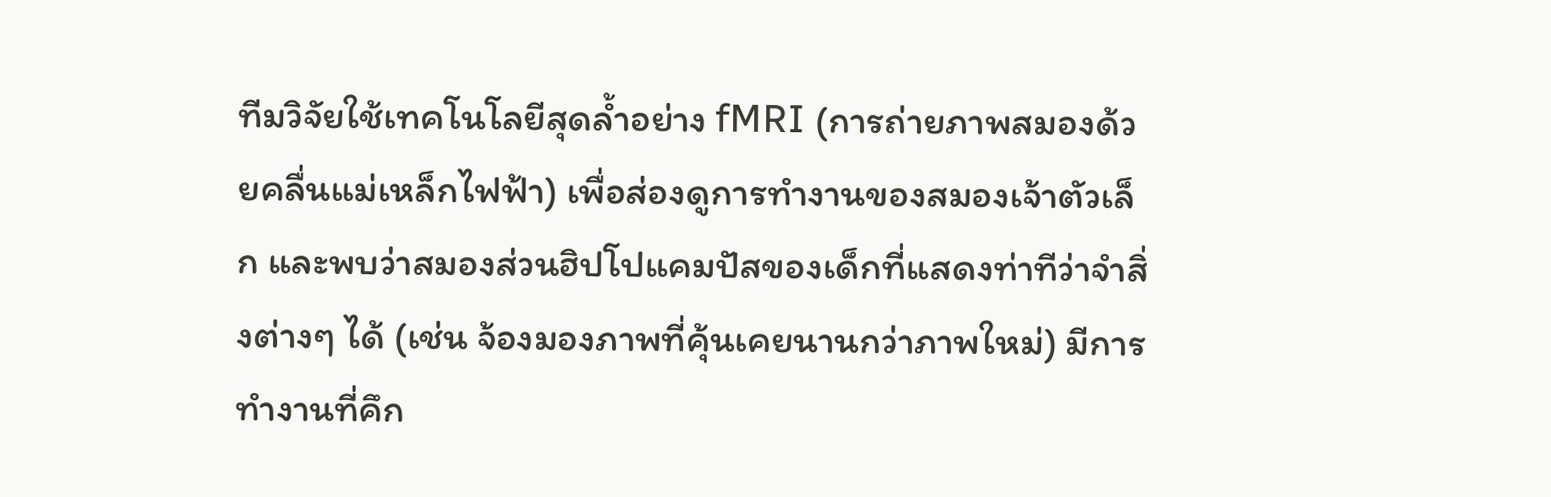ทีมวิจัยใช้เทคโนโลยีสุดล้ำอย่าง fMRI (การถ่ายภาพสมองด้วยคลื่นแม่เหล็กไฟฟ้า) เพื่อส่องดูการทำงานของสมองเจ้าตัวเล็ก และพบว่าสมองส่วนฮิปโปแคมปัสของเด็กที่แสดงท่าทีว่าจำสิ่งต่างๆ ได้ (เช่น จ้องมองภาพที่คุ้นเคยนานกว่าภาพใหม่) มีการทำงานที่คึก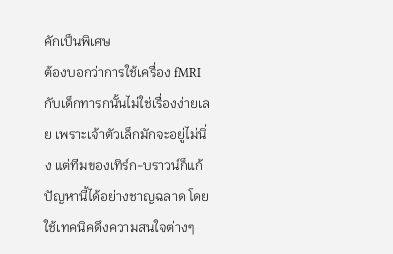คักเป็นพิเศษ
ต้องบอกว่าการใช้เครื่อง fMRI กับเด็กทารกนั้นไม่ใช่เรื่องง่ายเลย เพราะเจ้าตัวเล็กมักจะอยู่ไม่นิ่ง แต่ทีมของเทิร์ก-บราวน์ก็แก้ปัญหานี้ได้อย่างชาญฉลาด โดยใช้เทคนิคดึงความสนใจต่างๆ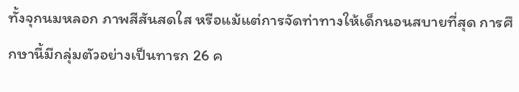ทั้งจุกนมหลอก ภาพสีสันสดใส หรือแม้แต่การจัดท่าทางให้เด็กนอนสบายที่สุด การศึกษานี้มีกลุ่มตัวอย่างเป็นทารก 26 ค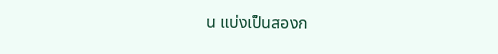น แบ่งเป็นสองก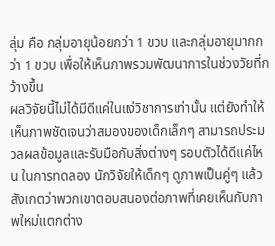ลุ่ม คือ กลุ่มอายุน้อยกว่า 1 ขวบ และกลุ่มอายุมากกว่า 1 ขวบ เพื่อให้เห็นภาพรวมพัฒนาการในช่วงวัยที่กว้างขึ้น
ผลวิจัยนี้ไม่ได้มีดีแค่ในแง่วิชาการเท่านั้น แต่ยังทำให้เห็นภาพชัดเจนว่าสมองของเด็กเล็กๆ สามารถประมวลผลข้อมูลและรับมือกับสิ่งต่างๆ รอบตัวได้ดีแค่ไหน ในการทดลอง นักวิจัยให้เด็กๆ ดูภาพเป็นคู่ๆ แล้วสังเกตว่าพวกเขาตอบสนองต่อภาพที่เคยเห็นกับภาพใหม่แตกต่าง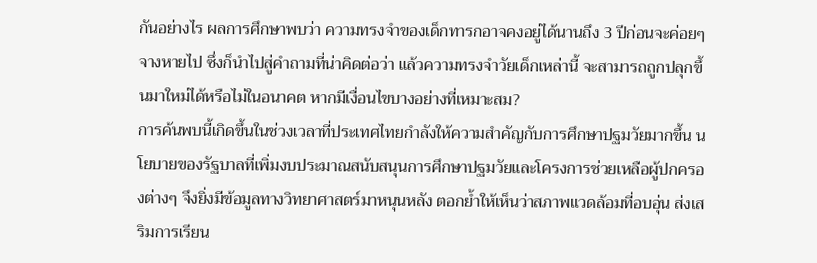กันอย่างไร ผลการศึกษาพบว่า ความทรงจำของเด็กทารกอาจคงอยู่ได้นานถึง 3 ปีก่อนจะค่อยๆ จางหายไป ซึ่งก็นำไปสู่คำถามที่น่าคิดต่อว่า แล้วความทรงจำวัยเด็กเหล่านี้ จะสามารถถูกปลุกขึ้นมาใหม่ได้หรือไม่ในอนาคต หากมีเงื่อนไขบางอย่างที่เหมาะสม?
การค้นพบนี้เกิดขึ้นในช่วงเวลาที่ประเทศไทยกำลังให้ความสำคัญกับการศึกษาปฐมวัยมากขึ้น นโยบายของรัฐบาลที่เพิ่มงบประมาณสนับสนุนการศึกษาปฐมวัยและโครงการช่วยเหลือผู้ปกครองต่างๆ จึงยิ่งมีข้อมูลทางวิทยาศาสตร์มาหนุนหลัง ตอกย้ำให้เห็นว่าสภาพแวดล้อมที่อบอุ่น ส่งเสริมการเรียน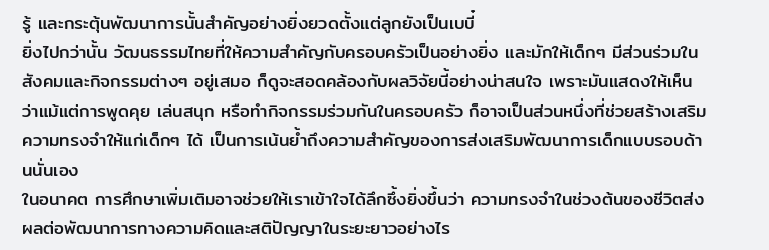รู้ และกระตุ้นพัฒนาการนั้นสำคัญอย่างยิ่งยวดตั้งแต่ลูกยังเป็นเบบี๋
ยิ่งไปกว่านั้น วัฒนธรรมไทยที่ให้ความสำคัญกับครอบครัวเป็นอย่างยิ่ง และมักให้เด็กๆ มีส่วนร่วมในสังคมและกิจกรรมต่างๆ อยู่เสมอ ก็ดูจะสอดคล้องกับผลวิจัยนี้อย่างน่าสนใจ เพราะมันแสดงให้เห็นว่าแม้แต่การพูดคุย เล่นสนุก หรือทำกิจกรรมร่วมกันในครอบครัว ก็อาจเป็นส่วนหนึ่งที่ช่วยสร้างเสริมความทรงจำให้แก่เด็กๆ ได้ เป็นการเน้นย้ำถึงความสำคัญของการส่งเสริมพัฒนาการเด็กแบบรอบด้านนั่นเอง
ในอนาคต การศึกษาเพิ่มเติมอาจช่วยให้เราเข้าใจได้ลึกซึ้งยิ่งขึ้นว่า ความทรงจำในช่วงต้นของชีวิตส่งผลต่อพัฒนาการทางความคิดและสติปัญญาในระยะยาวอย่างไร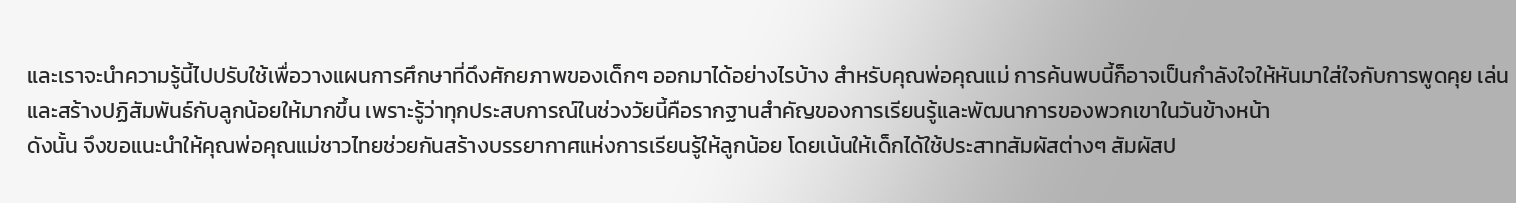และเราจะนำความรู้นี้ไปปรับใช้เพื่อวางแผนการศึกษาที่ดึงศักยภาพของเด็กๆ ออกมาได้อย่างไรบ้าง สำหรับคุณพ่อคุณแม่ การค้นพบนี้ก็อาจเป็นกำลังใจให้หันมาใส่ใจกับการพูดคุย เล่น และสร้างปฏิสัมพันธ์กับลูกน้อยให้มากขึ้น เพราะรู้ว่าทุกประสบการณ์ในช่วงวัยนี้คือรากฐานสำคัญของการเรียนรู้และพัฒนาการของพวกเขาในวันข้างหน้า
ดังนั้น จึงขอแนะนำให้คุณพ่อคุณแม่ชาวไทยช่วยกันสร้างบรรยากาศแห่งการเรียนรู้ให้ลูกน้อย โดยเน้นให้เด็กได้ใช้ประสาทสัมผัสต่างๆ สัมผัสป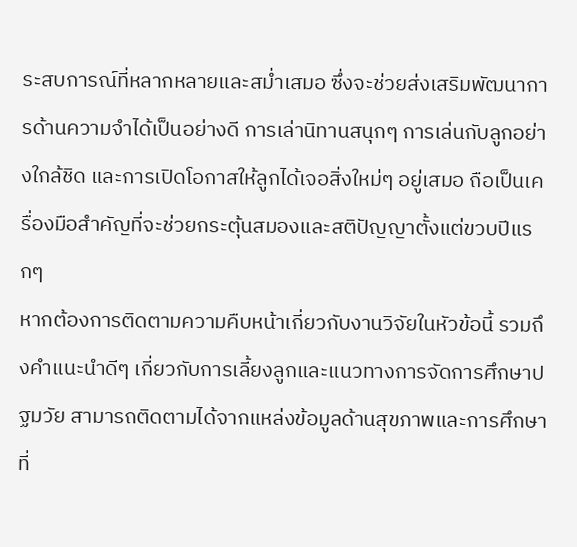ระสบการณ์ที่หลากหลายและสม่ำเสมอ ซึ่งจะช่วยส่งเสริมพัฒนาการด้านความจำได้เป็นอย่างดี การเล่านิทานสนุกๆ การเล่นกับลูกอย่างใกล้ชิด และการเปิดโอกาสให้ลูกได้เจอสิ่งใหม่ๆ อยู่เสมอ ถือเป็นเครื่องมือสำคัญที่จะช่วยกระตุ้นสมองและสติปัญญาตั้งแต่ขวบปีแรกๆ
หากต้องการติดตามความคืบหน้าเกี่ยวกับงานวิจัยในหัวข้อนี้ รวมถึงคำแนะนำดีๆ เกี่ยวกับการเลี้ยงลูกและแนวทางการจัดการศึกษาปฐมวัย สามารถติดตามได้จากแหล่งข้อมูลด้านสุขภาพและการศึกษาที่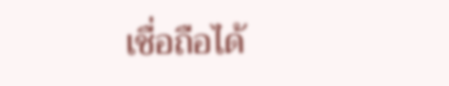เชื่อถือได้